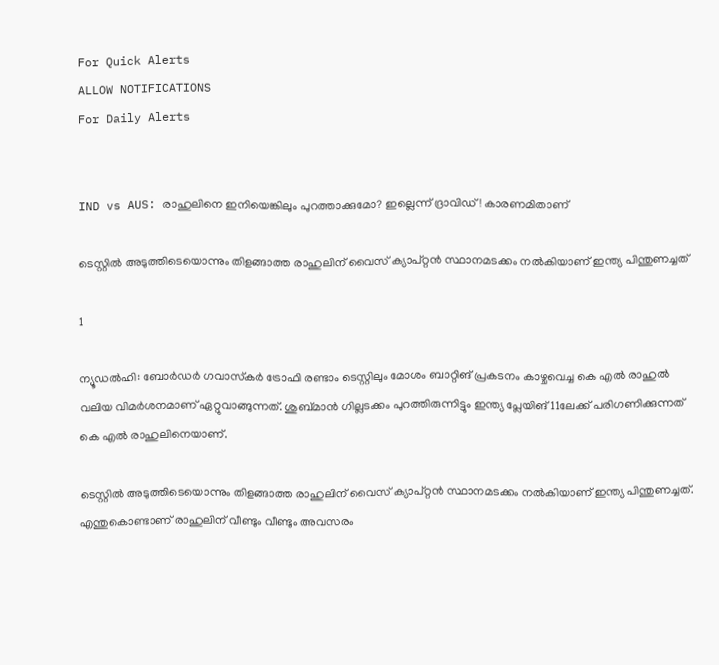For Quick Alerts
ALLOW NOTIFICATIONS
For Daily Alerts


IND vs AUS: രാഹുലിനെ ഇനിയെങ്കിലും പുറത്താക്കുമോ? ഇല്ലെന്ന് ദ്രാവിഡ്! കാരണമിതാണ്

ടെസ്റ്റില്‍ അടുത്തിടെയൊന്നും തിളങ്ങാത്ത രാഹുലിന് വൈസ് ക്യാപ്റ്റന്‍ സ്ഥാനമടക്കം നല്‍കിയാണ് ഇന്ത്യ പിന്തുണച്ചത്

1

ന്യൂഡല്‍ഹി: ബോര്‍ഡര്‍ ഗവാസ്‌കര്‍ ട്രോഫി രണ്ടാം ടെസ്റ്റിലും മോശം ബാറ്റിങ് പ്രകടനം കാഴ്ചവെച്ച കെ എല്‍ രാഹുല്‍ വലിയ വിമര്‍ശനമാണ് ഏറ്റുവാങ്ങുന്നത്. ശുബ്മാന്‍ ഗില്ലടക്കം പുറത്തിരുന്നിട്ടും ഇന്ത്യ പ്ലേയിങ് 11ലേക്ക് പരിഗണിക്കുന്നത് കെ എല്‍ രാഹുലിനെയാണ്.

ടെസ്റ്റില്‍ അടുത്തിടെയൊന്നും തിളങ്ങാത്ത രാഹുലിന് വൈസ് ക്യാപ്റ്റന്‍ സ്ഥാനമടക്കം നല്‍കിയാണ് ഇന്ത്യ പിന്തുണച്ചത്. എന്തുകൊണ്ടാണ് രാഹുലിന് വീണ്ടും വീണ്ടും അവസരം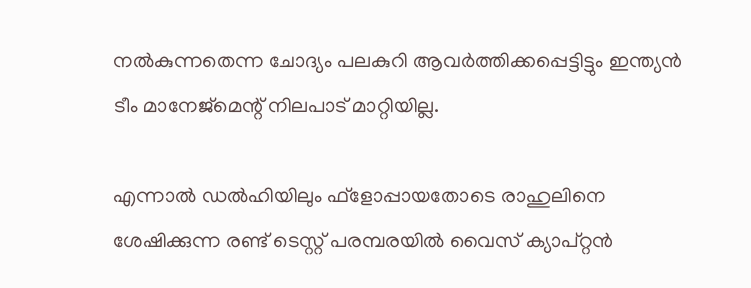നല്‍കുന്നതെന്ന ചോദ്യം പലകുറി ആവര്‍ത്തിക്കപ്പെട്ടിട്ടും ഇന്ത്യന്‍ ടീം മാനേജ്‌മെന്റ് നിലപാട് മാറ്റിയില്ല.

എന്നാല്‍ ഡല്‍ഹിയിലും ഫ്‌ളോപ്പായതോടെ രാഹുലിനെ ശേഷിക്കുന്ന രണ്ട് ടെസ്റ്റ് പരമ്പരയില്‍ വൈസ് ക്യാപ്റ്റന്‍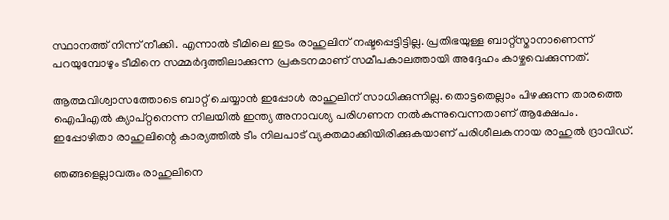സ്ഥാനത്ത് നിന്ന് നീക്കി. എന്നാല്‍ ടീമിലെ ഇടം രാഹുലിന് നഷ്ടപ്പെട്ടിട്ടില്ല. പ്രതിഭയുള്ള ബാറ്റ്‌സ്മാനാണെന്ന് പറയുമ്പോഴും ടീമിനെ സമ്മര്‍ദ്ദത്തിലാക്കുന്ന പ്രകടനമാണ് സമീപകാലത്തായി അദ്ദേഹം കാഴ്ചവെക്കുന്നത്.

ആത്മവിശ്വാസത്തോടെ ബാറ്റ് ചെയ്യാന്‍ ഇപ്പോള്‍ രാഹുലിന് സാധിക്കുന്നില്ല. തൊട്ടതെല്ലാം പിഴക്കുന്ന താരത്തെ ഐപിഎല്‍ ക്യാപ്റ്റനെന്ന നിലയില്‍ ഇന്ത്യ അനാവശ്യ പരിഗണന നല്‍കുന്നുവെന്നതാണ് ആക്ഷേപം. ഇപ്പോഴിതാ രാഹുലിന്റെ കാര്യത്തില്‍ ടീം നിലപാട് വ്യക്തമാക്കിയിരിക്കുകയാണ് പരിശീലകനായ രാഹുല്‍ ദ്രാവിഡ്.

ഞങ്ങളെല്ലാവരും രാഹുലിനെ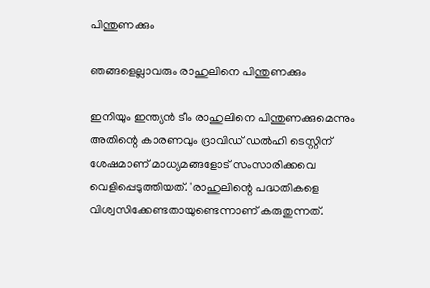പിന്തുണക്കും

ഞങ്ങളെല്ലാവരും രാഹുലിനെ പിന്തുണക്കും

ഇനിയും ഇന്ത്യന്‍ ടീം രാഹുലിനെ പിന്തുണക്കുമെന്നും അതിന്റെ കാരണവും ദ്രാവിഡ് ഡല്‍ഹി ടെസ്റ്റിന് ശേഷമാണ് മാധ്യമങ്ങളോട് സംസാരിക്കവെ വെളിപ്പെടുത്തിയത്. 'രാഹുലിന്റെ പദ്ധതികളെ വിശ്വസിക്കേണ്ടതായുണ്ടെന്നാണ് കരുതുന്നത്.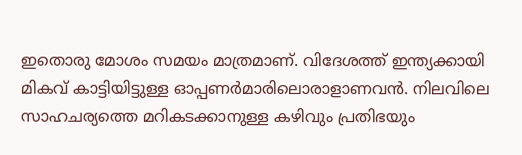ഇതൊരു മോശം സമയം മാത്രമാണ്. വിദേശത്ത് ഇന്ത്യക്കായി മികവ് കാട്ടിയിട്ടുള്ള ഓപ്പണര്‍മാരിലൊരാളാണവന്‍. നിലവിലെ സാഹചര്യത്തെ മറികടക്കാനുള്ള കഴിവും പ്രതിഭയും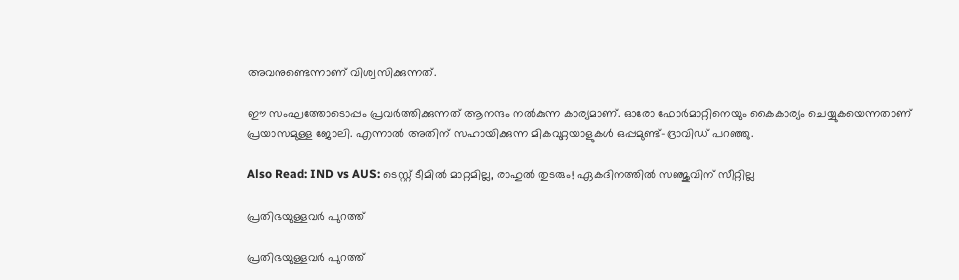അവനുണ്ടെന്നാണ് വിശ്വസിക്കുന്നത്.

ഈ സംഘത്തോടൊപ്പം പ്രവര്‍ത്തിക്കുന്നത് ആനന്ദം നല്‍കുന്ന കാര്യമാണ്. ഓരോ ഫോര്‍മാറ്റിനെയും കൈകാര്യം ചെയ്യുകയെന്നതാണ് പ്രയാസമുള്ള ജോലി. എന്നാല്‍ അതിന് സഹായിക്കുന്ന മികവുറ്റയാളുകള്‍ ഒപ്പമുണ്ട്-ദ്രാവിഡ് പറഞ്ഞു.

Also Read: IND vs AUS: ടെസ്റ്റ് ടീമില്‍ മാറ്റമില്ല, രാഹുല്‍ തുടരും! ഏകദിനത്തില്‍ സഞ്ജുവിന് സീറ്റില്ല

പ്രതിഭയുള്ളവര്‍ പുറത്ത്

പ്രതിഭയുള്ളവര്‍ പുറത്ത്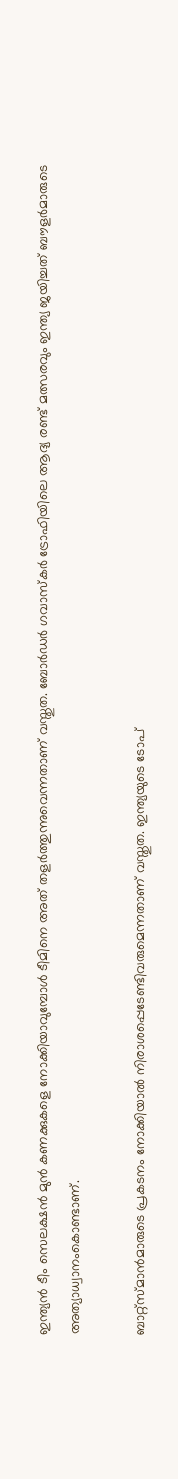ഇന്ത്യന്‍ ടീം സെലക്ഷന്‍ മുന്‍ കണക്കുകളെ നോക്കിയാവുമ്പോള്‍ ടീമിനെ അത് തളര്‍ത്തുന്നുവെന്നതാണ് വസ്തുത. ബോര്‍ഡര്‍ ഗവാസ്‌കര്‍ ട്രോഫിയിലെ ആദ്യ രണ്ട് മത്സരവും ഇന്ത്യ ജയിച്ചത് ബൗളര്‍മാരുടെ അത്യാധ്വാനംകൊണ്ടാണ്.

ബാറ്റ്‌സ്മാന്‍മാരുടെ പ്രകടനം നോക്കിയാല്‍ നിരാശപ്പെടേണ്ടിവരുമെന്നതാണ് വസ്തുത. ഇന്ത്യയുടെ ടോപ്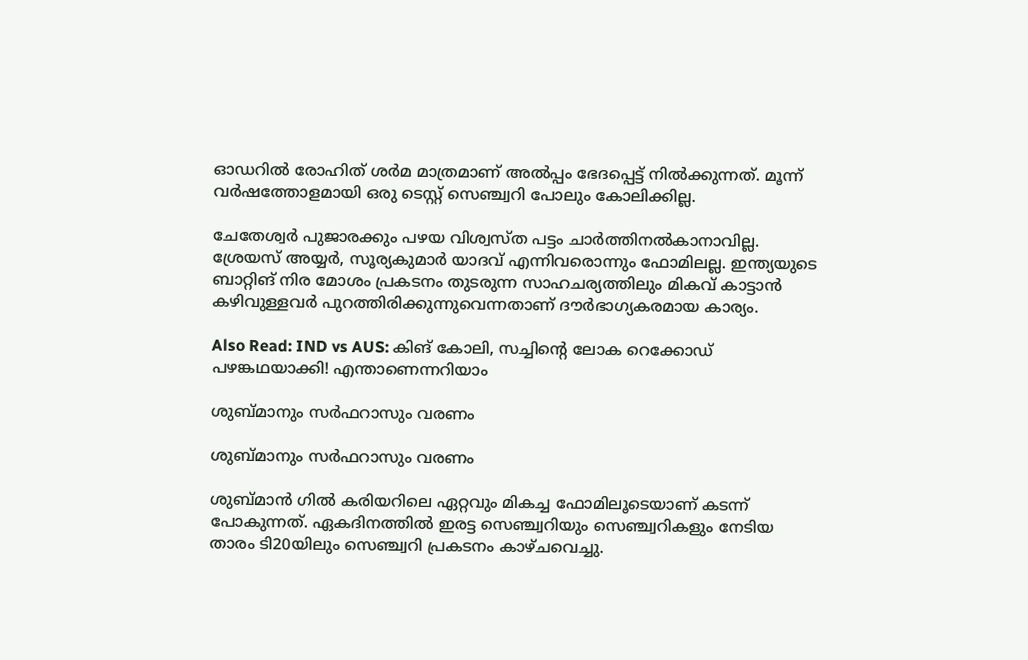ഓഡറില്‍ രോഹിത് ശര്‍മ മാത്രമാണ് അല്‍പ്പം ഭേദപ്പെട്ട് നില്‍ക്കുന്നത്. മൂന്ന് വര്‍ഷത്തോളമായി ഒരു ടെസ്റ്റ് സെഞ്ച്വറി പോലും കോലിക്കില്ല.

ചേതേശ്വര്‍ പുജാരക്കും പഴയ വിശ്വസ്ത പട്ടം ചാര്‍ത്തിനല്‍കാനാവില്ല. ശ്രേയസ് അയ്യര്‍, സൂര്യകുമാര്‍ യാദവ് എന്നിവരൊന്നും ഫോമിലല്ല. ഇന്ത്യയുടെ ബാറ്റിങ് നിര മോശം പ്രകടനം തുടരുന്ന സാഹചര്യത്തിലും മികവ് കാട്ടാന്‍ കഴിവുള്ളവര്‍ പുറത്തിരിക്കുന്നുവെന്നതാണ് ദൗര്‍ഭാഗ്യകരമായ കാര്യം.

Also Read: IND vs AUS: കിങ് കോലി, സച്ചിന്റെ ലോക റെക്കോഡ് പഴങ്കഥയാക്കി! എന്താണെന്നറിയാം

ശുബ്മാനും സര്‍ഫറാസും വരണം

ശുബ്മാനും സര്‍ഫറാസും വരണം

ശുബ്മാന്‍ ഗില്‍ കരിയറിലെ ഏറ്റവും മികച്ച ഫോമിലൂടെയാണ് കടന്ന് പോകുന്നത്. ഏകദിനത്തില്‍ ഇരട്ട സെഞ്ച്വറിയും സെഞ്ച്വറികളും നേടിയ താരം ടി20യിലും സെഞ്ച്വറി പ്രകടനം കാഴ്ചവെച്ചു.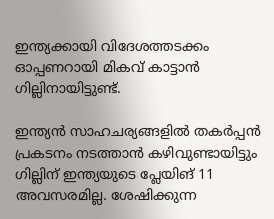ഇന്ത്യക്കായി വിദേശത്തടക്കം ഓപ്പണറായി മികവ് കാട്ടാന്‍ ഗില്ലിനായിട്ടുണ്ട്.

ഇന്ത്യന്‍ സാഹചര്യങ്ങളില്‍ തകര്‍പ്പന്‍ പ്രകടനം നടത്താന്‍ കഴിവുണ്ടായിട്ടും ഗില്ലിന് ഇന്ത്യയുടെ പ്ലേയിങ് 11 അവസരമില്ല. ശേഷിക്കുന്ന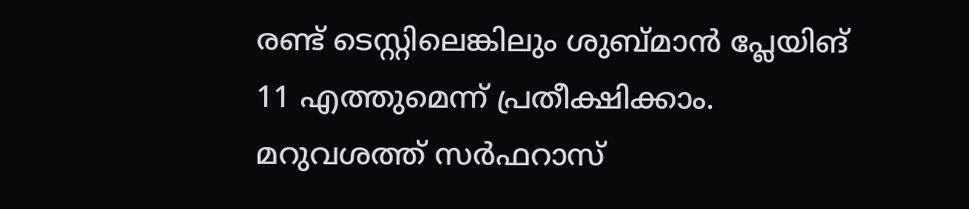രണ്ട് ടെസ്റ്റിലെങ്കിലും ശുബ്മാന്‍ പ്ലേയിങ് 11 എത്തുമെന്ന് പ്രതീക്ഷിക്കാം. മറുവശത്ത് സര്‍ഫറാസ്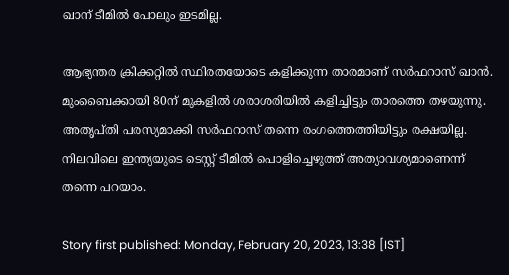ഖാന് ടീമില്‍ പോലും ഇടമില്ല.

ആഭ്യന്തര ക്രിക്കറ്റില്‍ സ്ഥിരതയോടെ കളിക്കുന്ന താരമാണ് സര്‍ഫറാസ് ഖാന്‍. മുംബൈക്കായി 80ന് മുകളില്‍ ശരാശരിയില്‍ കളിച്ചിട്ടും താരത്തെ തഴയുന്നു. അതൃപ്തി പരസ്യമാക്കി സര്‍ഫറാസ് തന്നെ രംഗത്തെത്തിയിട്ടും രക്ഷയില്ല. നിലവിലെ ഇന്ത്യയുടെ ടെസ്റ്റ് ടീമില്‍ പൊളിച്ചെഴുത്ത് അത്യാവശ്യമാണെന്ന് തന്നെ പറയാം.

Story first published: Monday, February 20, 2023, 13:38 [IST]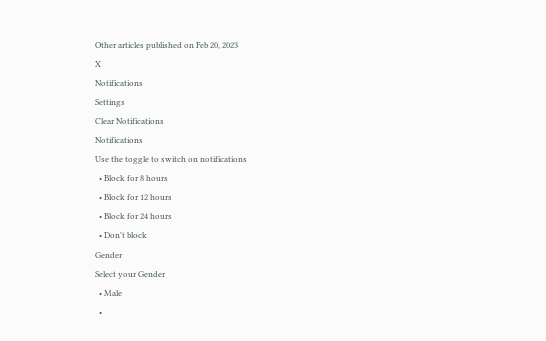Other articles published on Feb 20, 2023
X
Notifications
Settings
Clear Notifications
Notifications
Use the toggle to switch on notifications
  • Block for 8 hours
  • Block for 12 hours
  • Block for 24 hours
  • Don't block
Gender
Select your Gender
  • Male
  •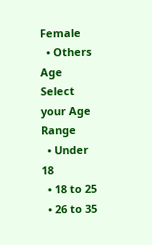Female
  • Others
Age
Select your Age Range
  • Under 18
  • 18 to 25
  • 26 to 35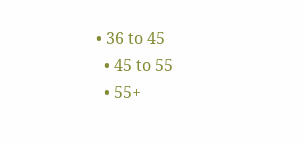• 36 to 45
  • 45 to 55
  • 55+